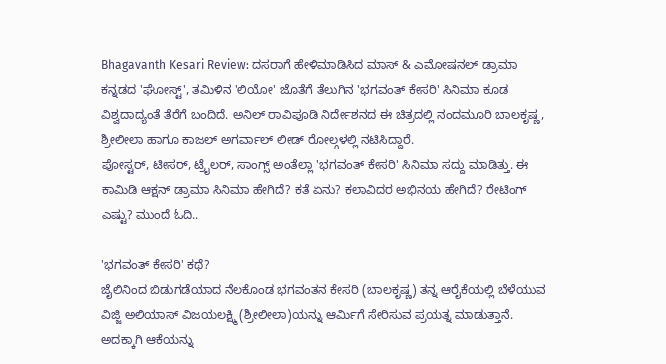Bhagavanth Kesari Review: ದಸರಾಗೆ ಹೇಳಿಮಾಡಿಸಿದ ಮಾಸ್ & ಎಮೋಷನಲ್ ಡ್ರಾಮಾ
ಕನ್ನಡದ 'ಘೋಸ್ಟ್', ತಮಿಳಿನ 'ಲಿಯೋ' ಜೊತೆಗೆ ತೆಲುಗಿನ 'ಭಗವಂತ್ ಕೇಸರಿ' ಸಿನಿಮಾ ಕೂಡ ವಿಶ್ವದಾದ್ಯಂತೆ ತೆರೆಗೆ ಬಂದಿದೆ. ಅನಿಲ್ ರಾವಿಪೂಡಿ ನಿರ್ದೇಶನದ ಈ ಚಿತ್ರದಲ್ಲಿ ನಂದಮೂರಿ ಬಾಲಕೃಷ್ಣ, ಶ್ರೀಲೀಲಾ ಹಾಗೂ ಕಾಜಲ್ ಅಗರ್ವಾಲ್ ಲೀಡ್ ರೋಲ್ಗಳಲ್ಲಿ ನಟಿಸಿದ್ದಾರೆ.
ಪೋಸ್ಟರ್, ಟೀಸರ್, ಟ್ರೈಲರ್, ಸಾಂಗ್ಸ್ ಅಂತೆಲ್ಲಾ 'ಭಗವಂತ್ ಕೇಸರಿ' ಸಿನಿಮಾ ಸದ್ದು ಮಾಡಿತ್ತು. ಈ ಕಾಮಿಡಿ ಆಕ್ಷನ್ ಡ್ರಾಮಾ ಸಿನಿಮಾ ಹೇಗಿದೆ? ಕತೆ ಏನು? ಕಲಾವಿದರ ಅಭಿನಯ ಹೇಗಿದೆ? ರೇಟಿಂಗ್ ಎಷ್ಟು? ಮುಂದೆ ಓದಿ..

'ಭಗವಂತ್ ಕೇಸರಿ' ಕಥೆ?
ಜೈಲಿನಿಂದ ಬಿಡುಗಡೆಯಾದ ನೆಲಕೊಂಡ ಭಗವಂತನ ಕೇಸರಿ (ಬಾಲಕೃಷ್ಣ) ತನ್ನ ಆರೈಕೆಯಲ್ಲಿ ಬೆಳೆಯುವ ವಿಜ್ಜಿ ಅಲಿಯಾಸ್ ವಿಜಯಲಕ್ಷ್ಮಿ (ಶ್ರೀಲೀಲಾ)ಯನ್ನು ಆರ್ಮಿಗೆ ಸೇರಿಸುವ ಪ್ರಯತ್ನ ಮಾಡುತ್ತಾನೆ. ಅದಕ್ಕಾಗಿ ಆಕೆಯನ್ನು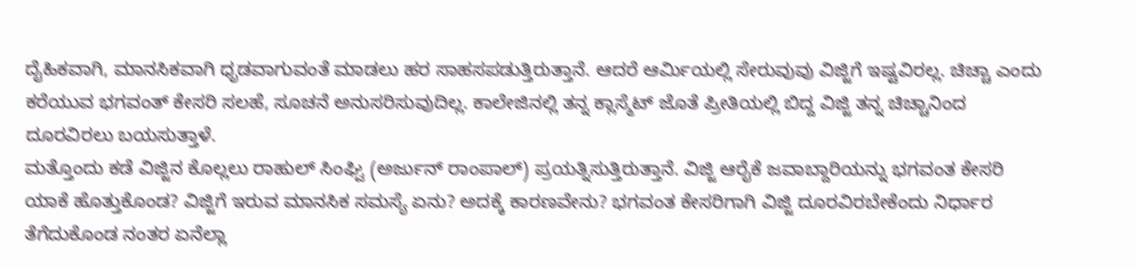ದೈಹಿಕವಾಗಿ, ಮಾನಸಿಕವಾಗಿ ಧೃಡವಾಗುವಂತೆ ಮಾಡಲು ಹರ ಸಾಹಸಪಡುತ್ತಿರುತ್ತಾನೆ. ಆದರೆ ಆರ್ಮಿಯಲ್ಲಿ ಸೇರುವುವು ವಿಜ್ಜಿಗೆ ಇಷ್ಟವಿರಲ್ಲ. ಚಿಚ್ಚಾ ಎಂದು ಕರೆಯುವ ಭಗವಂತ್ ಕೇಸರಿ ಸಲಹೆ, ಸೂಚನೆ ಅನುಸರಿಸುವುದಿಲ್ಲ. ಕಾಲೇಜಿನಲ್ಲಿ ತನ್ನ ಕ್ಲಾಸ್ಮೆಟ್ ಜೊತೆ ಪ್ರೀತಿಯಲ್ಲಿ ಬಿದ್ದ ವಿಜ್ಜಿ ತನ್ನ ಚಿಚ್ಚಾನಿಂದ ದೂರವಿರಲು ಬಯಸುತ್ತಾಳೆ.
ಮತ್ತೊಂದು ಕಡೆ ವಿಜ್ಜಿನ ಕೊಲ್ಲಲು ರಾಹುಲ್ ಸಿಂಘ್ವಿ (ಅರ್ಜುನ್ ರಾಂಪಾಲ್) ಪ್ರಯತ್ನಿಸುತ್ತಿರುತ್ತಾನೆ. ವಿಜ್ಜಿ ಆರೈಕೆ ಜವಾಬ್ದಾರಿಯನ್ನು ಭಗವಂತ ಕೇಸರಿ ಯಾಕೆ ಹೊತ್ತುಕೊಂಡ? ವಿಜ್ಜಿಗೆ ಇರುವ ಮಾನಸಿಕ ಸಮಸ್ಯೆ ಏನು? ಅದಕ್ಕೆ ಕಾರಣವೇನು? ಭಗವಂತ ಕೇಸರಿಗಾಗಿ ವಿಜ್ಜಿ ದೂರವಿರಬೇಕೆಂದು ನಿರ್ಧಾರ ತೆಗೆದುಕೊಂಡ ನಂತರ ಏನೆಲ್ಲಾ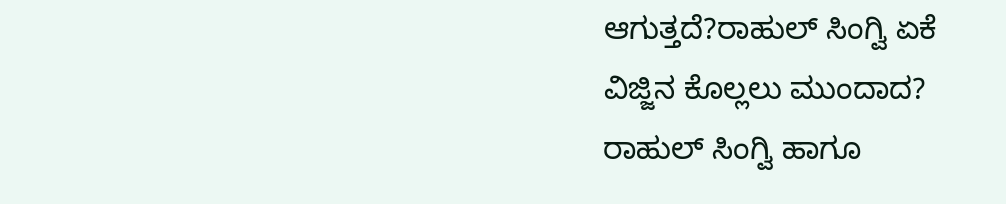ಆಗುತ್ತದೆ?ರಾಹುಲ್ ಸಿಂಗ್ವಿ ಏಕೆ ವಿಜ್ಜಿನ ಕೊಲ್ಲಲು ಮುಂದಾದ? ರಾಹುಲ್ ಸಿಂಗ್ವಿ ಹಾಗೂ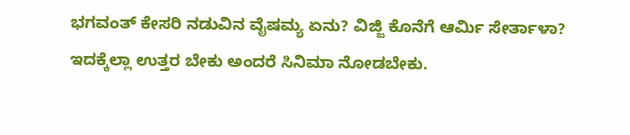ಭಗವಂತ್ ಕೇಸರಿ ನಡುವಿನ ವೈಷಮ್ಯ ಏನು? ವಿಜ್ಜಿ ಕೊನೆಗೆ ಆರ್ಮಿ ಸೇರ್ತಾಳಾ? ಇದಕ್ಕೆಲ್ಲಾ ಉತ್ತರ ಬೇಕು ಅಂದರೆ ಸಿನಿಮಾ ನೋಡಬೇಕು.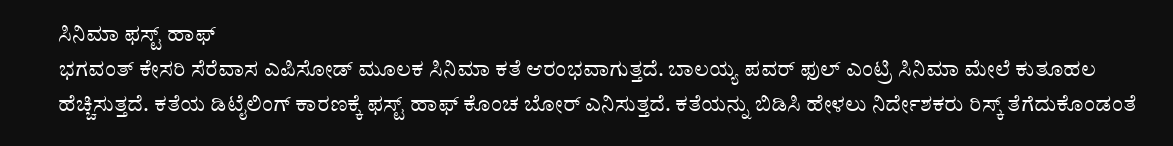ಸಿನಿಮಾ ಫಸ್ಟ್ ಹಾಫ್
ಭಗವಂತ್ ಕೇಸರಿ ಸೆರೆವಾಸ ಎಪಿಸೋಡ್ ಮೂಲಕ ಸಿನಿಮಾ ಕತೆ ಆರಂಭವಾಗುತ್ತದೆ. ಬಾಲಯ್ಯ ಪವರ್ ಫುಲ್ ಎಂಟ್ರಿ ಸಿನಿಮಾ ಮೇಲೆ ಕುತೂಹಲ ಹೆಚ್ಚಿಸುತ್ತದೆ. ಕತೆಯ ಡಿಟೈಲಿಂಗ್ ಕಾರಣಕ್ಕೆ ಫಸ್ಟ್ ಹಾಫ್ ಕೊಂಚ ಬೋರ್ ಎನಿಸುತ್ತದೆ. ಕತೆಯನ್ನು ಬಿಡಿಸಿ ಹೇಳಲು ನಿರ್ದೇಶಕರು ರಿಸ್ಕ್ ತೆಗೆದುಕೊಂಡಂತೆ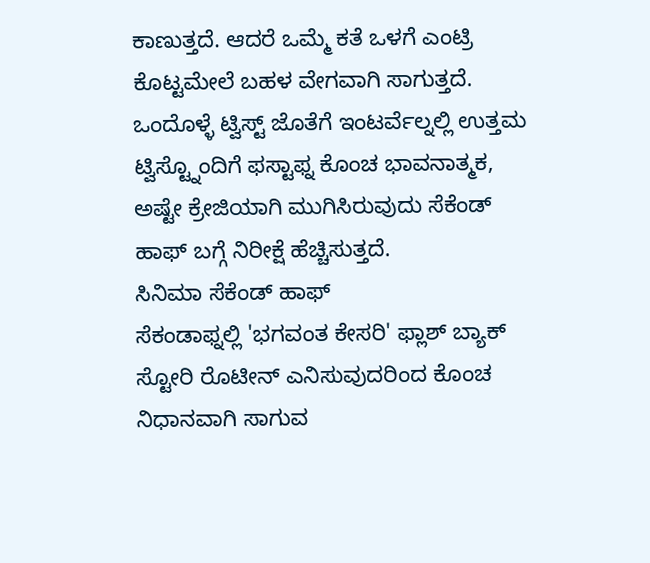ಕಾಣುತ್ತದೆ. ಆದರೆ ಒಮ್ಮೆ ಕತೆ ಒಳಗೆ ಎಂಟ್ರಿ ಕೊಟ್ಟಮೇಲೆ ಬಹಳ ವೇಗವಾಗಿ ಸಾಗುತ್ತದೆ. ಒಂದೊಳ್ಳೆ ಟ್ವಿಸ್ಟ್ ಜೊತೆಗೆ ಇಂಟರ್ವೆಲ್ನಲ್ಲಿ ಉತ್ತಮ ಟ್ವಿಸ್ಟ್ನೊಂದಿಗೆ ಫಸ್ಟಾಫ್ನ ಕೊಂಚ ಭಾವನಾತ್ಮಕ, ಅಷ್ಟೇ ಕ್ರೇಜಿಯಾಗಿ ಮುಗಿಸಿರುವುದು ಸೆಕೆಂಡ್ ಹಾಫ್ ಬಗ್ಗೆ ನಿರೀಕ್ಷೆ ಹೆಚ್ಚಿಸುತ್ತದೆ.
ಸಿನಿಮಾ ಸೆಕೆಂಡ್ ಹಾಫ್
ಸೆಕಂಡಾಫ್ನಲ್ಲಿ 'ಭಗವಂತ ಕೇಸರಿ' ಫ್ಲಾಶ್ ಬ್ಯಾಕ್ ಸ್ಟೋರಿ ರೊಟೀನ್ ಎನಿಸುವುದರಿಂದ ಕೊಂಚ ನಿಧಾನವಾಗಿ ಸಾಗುವ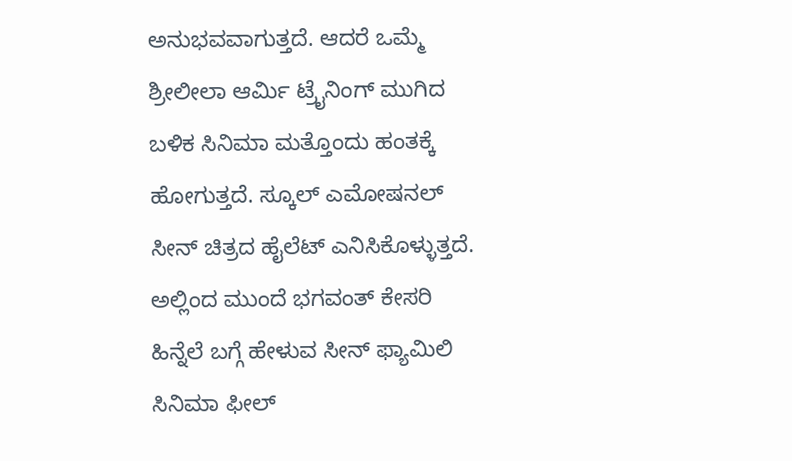ಅನುಭವವಾಗುತ್ತದೆ. ಆದರೆ ಒಮ್ಮೆ ಶ್ರೀಲೀಲಾ ಆರ್ಮಿ ಟ್ರೈನಿಂಗ್ ಮುಗಿದ ಬಳಿಕ ಸಿನಿಮಾ ಮತ್ತೊಂದು ಹಂತಕ್ಕೆ ಹೋಗುತ್ತದೆ. ಸ್ಕೂಲ್ ಎಮೋಷನಲ್ ಸೀನ್ ಚಿತ್ರದ ಹೈಲೆಟ್ ಎನಿಸಿಕೊಳ್ಳುತ್ತದೆ. ಅಲ್ಲಿಂದ ಮುಂದೆ ಭಗವಂತ್ ಕೇಸರಿ ಹಿನ್ನೆಲೆ ಬಗ್ಗೆ ಹೇಳುವ ಸೀನ್ ಫ್ಯಾಮಿಲಿ ಸಿನಿಮಾ ಫೀಲ್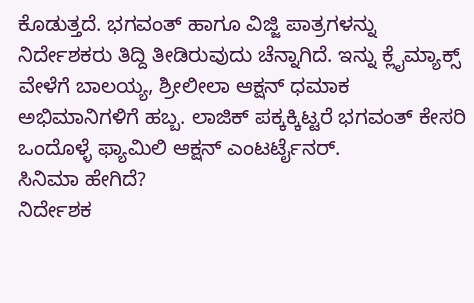ಕೊಡುತ್ತದೆ. ಭಗವಂತ್ ಹಾಗೂ ವಿಜ್ಜಿ ಪಾತ್ರಗಳನ್ನು ನಿರ್ದೇಶಕರು ತಿದ್ದಿ ತೀಡಿರುವುದು ಚೆನ್ನಾಗಿದೆ. ಇನ್ನು ಕ್ಲೈಮ್ಯಾಕ್ಸ್ ವೇಳೆಗೆ ಬಾಲಯ್ಯ, ಶ್ರೀಲೀಲಾ ಆಕ್ಷನ್ ಧಮಾಕ ಅಭಿಮಾನಿಗಳಿಗೆ ಹಬ್ಬ. ಲಾಜಿಕ್ ಪಕ್ಕಕ್ಕಿಟ್ಟರೆ ಭಗವಂತ್ ಕೇಸರಿ ಒಂದೊಳ್ಳೆ ಫ್ಯಾಮಿಲಿ ಆಕ್ಷನ್ ಎಂಟರ್ಟೈನರ್.
ಸಿನಿಮಾ ಹೇಗಿದೆ?
ನಿರ್ದೇಶಕ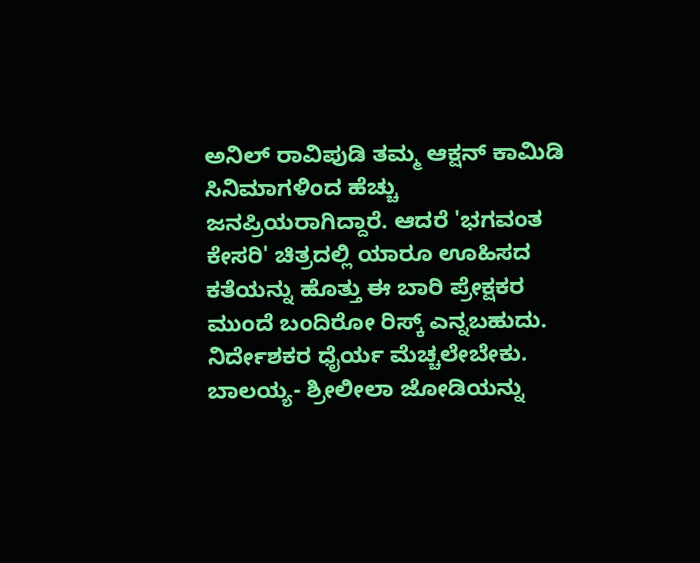ಅನಿಲ್ ರಾವಿಪುಡಿ ತಮ್ಮ ಆಕ್ಷನ್ ಕಾಮಿಡಿ ಸಿನಿಮಾಗಳಿಂದ ಹೆಚ್ಚು ಜನಪ್ರಿಯರಾಗಿದ್ದಾರೆ. ಆದರೆ 'ಭಗವಂತ ಕೇಸರಿ' ಚಿತ್ರದಲ್ಲಿ ಯಾರೂ ಊಹಿಸದ ಕತೆಯನ್ನು ಹೊತ್ತು ಈ ಬಾರಿ ಪ್ರೇಕ್ಷಕರ ಮುಂದೆ ಬಂದಿರೋ ರಿಸ್ಕ್ ಎನ್ನಬಹುದು. ನಿರ್ದೇಶಕರ ಧೈರ್ಯ ಮೆಚ್ಚಲೇಬೇಕು. ಬಾಲಯ್ಯ- ಶ್ರೀಲೀಲಾ ಜೋಡಿಯನ್ನು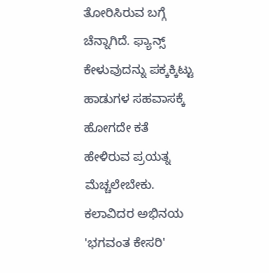ತೋರಿಸಿರುವ ಬಗ್ಗೆ ಚೆನ್ನಾಗಿದೆ. ಫ್ಯಾನ್ಸ್ ಕೇಳುವುದನ್ನು ಪಕ್ಕಕ್ಕಿಟ್ಟು ಹಾಡುಗಳ ಸಹವಾಸಕ್ಕೆ ಹೋಗದೇ ಕತೆ ಹೇಳಿರುವ ಪ್ರಯತ್ನ ಮೆಚ್ಚಲೇಬೇಕು.
ಕಲಾವಿದರ ಅಭಿನಯ
'ಭಗವಂತ ಕೇಸರಿ'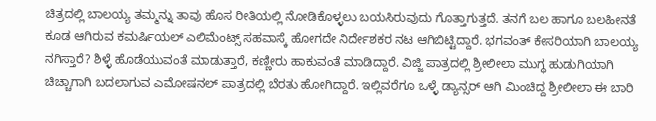ಚಿತ್ರದಲ್ಲಿ ಬಾಲಯ್ಯ ತಮ್ಮನ್ನು ತಾವು ಹೊಸ ರೀತಿಯಲ್ಲಿ ನೋಡಿಕೊಳ್ಳಲು ಬಯಸಿರುವುದು ಗೊತ್ತಾಗುತ್ತದೆ. ತನಗೆ ಬಲ ಹಾಗೂ ಬಲಹೀನತೆ ಕೂಡ ಆಗಿರುವ ಕಮರ್ಷಿಯಲ್ ಎಲಿಮೆಂಟ್ಸ್ ಸಹವಾಸ್ಕೆ ಹೋಗದೇ ನಿರ್ದೇಶಕರ ನಟ ಆಗಿಬಿಟ್ಟಿದ್ದಾರೆ. ಭಗವಂತ್ ಕೇಸರಿಯಾಗಿ ಬಾಲಯ್ಯ ನಗಿಸ್ತಾರೆ? ಶಿಳ್ಳೆ ಹೊಡೆಯುವಂತೆ ಮಾಡುತ್ತಾರೆ, ಕಣ್ಣೀರು ಹಾಕುವಂತೆ ಮಾಡಿದ್ದಾರೆ. ವಿಜ್ಜಿ ಪಾತ್ರದಲ್ಲಿ ಶ್ರೀಲೀಲಾ ಮುಗ್ಧ ಹುಡುಗಿಯಾಗಿ ಚಿಚ್ಚಾಗಾಗಿ ಬದಲಾಗುವ ಎಮೋಷನಲ್ ಪಾತ್ರದಲ್ಲಿ ಬೆರತು ಹೋಗಿದ್ದಾರೆ. ಇಲ್ಲಿವರೆಗೂ ಒಳ್ಳೆ ಡ್ಯಾನ್ಸರ್ ಆಗಿ ಮಿಂಚಿದ್ದ ಶ್ರೀಲೀಲಾ ಈ ಬಾರಿ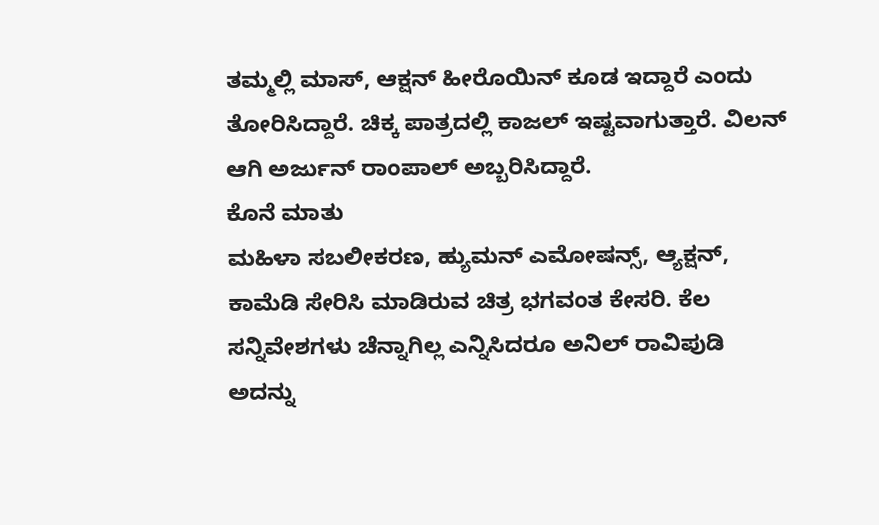ತಮ್ಮಲ್ಲಿ ಮಾಸ್, ಆಕ್ಷನ್ ಹೀರೊಯಿನ್ ಕೂಡ ಇದ್ದಾರೆ ಎಂದು ತೋರಿಸಿದ್ದಾರೆ. ಚಿಕ್ಕ ಪಾತ್ರದಲ್ಲಿ ಕಾಜಲ್ ಇಷ್ಟವಾಗುತ್ತಾರೆ. ವಿಲನ್ ಆಗಿ ಅರ್ಜುನ್ ರಾಂಪಾಲ್ ಅಬ್ಬರಿಸಿದ್ದಾರೆ.
ಕೊನೆ ಮಾತು
ಮಹಿಳಾ ಸಬಲೀಕರಣ, ಹ್ಯುಮನ್ ಎಮೋಷನ್ಸ್, ಆ್ಯಕ್ಷನ್, ಕಾಮೆಡಿ ಸೇರಿಸಿ ಮಾಡಿರುವ ಚಿತ್ರ ಭಗವಂತ ಕೇಸರಿ. ಕೆಲ ಸನ್ನಿವೇಶಗಳು ಚೆನ್ನಾಗಿಲ್ಲ ಎನ್ನಿಸಿದರೂ ಅನಿಲ್ ರಾವಿಪುಡಿ ಅದನ್ನು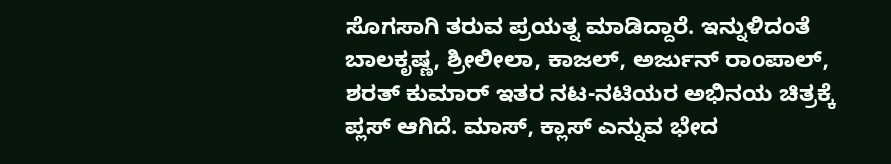ಸೊಗಸಾಗಿ ತರುವ ಪ್ರಯತ್ನ ಮಾಡಿದ್ದಾರೆ. ಇನ್ನುಳಿದಂತೆ ಬಾಲಕೃಷ್ಣ, ಶ್ರೀಲೀಲಾ, ಕಾಜಲ್, ಅರ್ಜುನ್ ರಾಂಪಾಲ್, ಶರತ್ ಕುಮಾರ್ ಇತರ ನಟ-ನಟಿಯರ ಅಭಿನಯ ಚಿತ್ರಕ್ಕೆ ಪ್ಲಸ್ ಆಗಿದೆ. ಮಾಸ್, ಕ್ಲಾಸ್ ಎನ್ನುವ ಭೇದ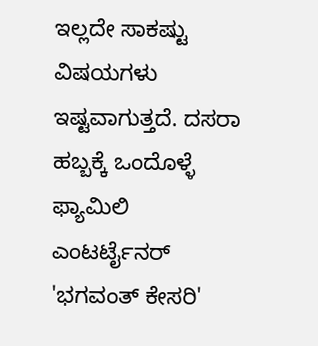ಇಲ್ಲದೇ ಸಾಕಷ್ಟು ವಿಷಯಗಳು ಇಷ್ಟವಾಗುತ್ತದೆ. ದಸರಾ ಹಬ್ಬಕ್ಕೆ ಒಂದೊಳ್ಳೆ ಫ್ಯಾಮಿಲಿ ಎಂಟರ್ಟೈನರ್ 'ಭಗವಂತ್ ಕೇಸರಿ'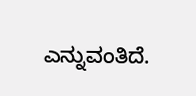ಎನ್ನುವಂತಿದೆ.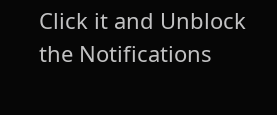Click it and Unblock the Notifications